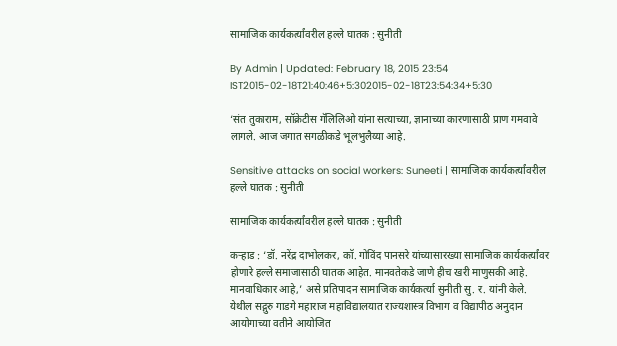सामाजिक कार्यकर्त्यांवरील हल्ले घातक : सुनीती

By Admin | Updated: February 18, 2015 23:54 IST2015-02-18T21:40:46+5:302015-02-18T23:54:34+5:30

‘संत तुकाराम, सॉक्रेटीस गॅलिलिओ यांना सत्याच्या, ज्ञानाच्या कारणासाठी प्राण गमवावे लागले. आज जगात सगळीकडे भूलभुलैय्या आहे.

Sensitive attacks on social workers: Suneeti | सामाजिक कार्यकर्त्यांवरील हल्ले घातक : सुनीती

सामाजिक कार्यकर्त्यांवरील हल्ले घातक : सुनीती

कऱ्हाड : ‘डॉ. नरेंद्र दाभोलकर, कॉ. गोविंद पानसरे यांच्यासारख्या सामाजिक कार्यकर्त्यांवर होणारे हल्ले समाजासाठी घातक आहेत. मानवतेकडे जाणे हीच खरी माणुसकी आहे. मानवाधिकार आहे,’ असे प्रतिपादन सामाजिक कार्यकर्त्या सुनीती सु. र. यांनी केले.
येथील सद्गुरु गाडगे महाराज महाविद्यालयात राज्यशास्त्र विभाग व विद्यापीठ अनुदान आयोगाच्या वतीने आयोजित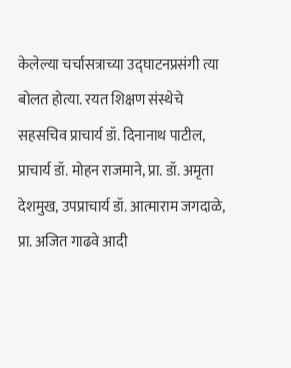केलेल्या चर्चासत्राच्या उद्घाटनप्रसंगी त्या बोलत होत्या. रयत शिक्षण संस्थेचे सहसचिव प्राचार्य डॉ. दिनानाथ पाटील, प्राचार्य डॉ. मोहन राजमाने, प्रा. डॉ. अमृता देशमुख, उपप्राचार्य डॉ. आत्माराम जगदाळे, प्रा. अजित गाढवे आदी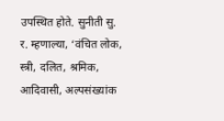उपस्थित होते. सुनीती सु. र. म्हणाल्या, ‘वंचित लोक, स्त्री, दलित, श्रमिक, आदिवासी, अल्पसंख्यांक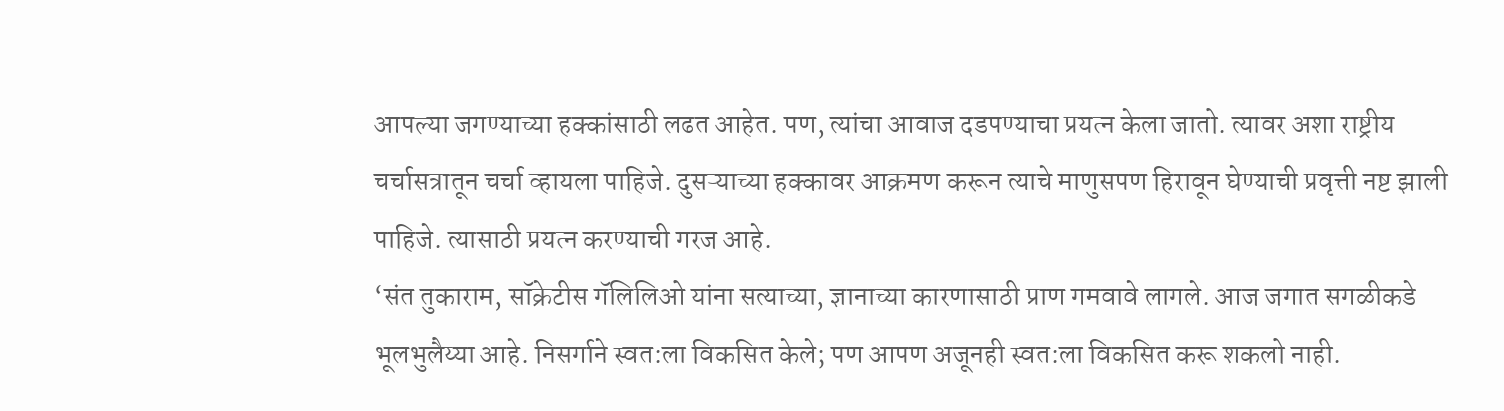आपल्या जगण्याच्या हक्कांसाठी लढत आहेत. पण, त्यांचा आवाज दडपण्याचा प्रयत्न केला जातो. त्यावर अशा राष्ट्रीय चर्चासत्रातून चर्चा व्हायला पाहिजे. दुसऱ्याच्या हक्कावर आक्रमण करून त्याचे माणुसपण हिरावून घेण्याची प्रवृत्ती नष्ट झाली पाहिजे. त्यासाठी प्रयत्न करण्याची गरज आहे.
‘संत तुकाराम, सॉक्रेटीस गॅलिलिओ यांना सत्याच्या, ज्ञानाच्या कारणासाठी प्राण गमवावे लागले. आज जगात सगळीकडे भूलभुलैय्या आहे. निसर्गाने स्वत:ला विकसित केले; पण आपण अजूनही स्वत:ला विकसित करू शकलो नाही.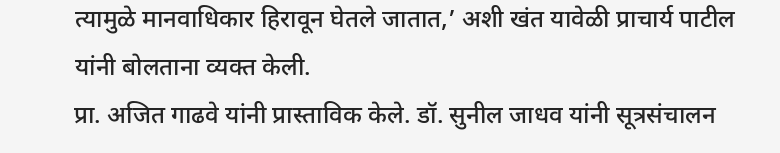त्यामुळे मानवाधिकार हिरावून घेतले जातात,’ अशी खंत यावेळी प्राचार्य पाटील यांनी बोलताना व्यक्त केली.
प्रा. अजित गाढवे यांनी प्रास्ताविक केले. डॉ. सुनील जाधव यांनी सूत्रसंचालन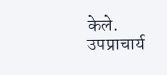केले. उपप्राचार्य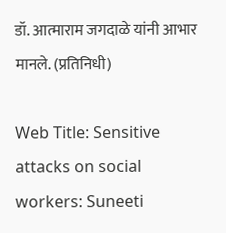डॉ. आत्माराम जगदाळे यांनी आभार मानले. (प्रतिनिधी)

Web Title: Sensitive attacks on social workers: Suneeti